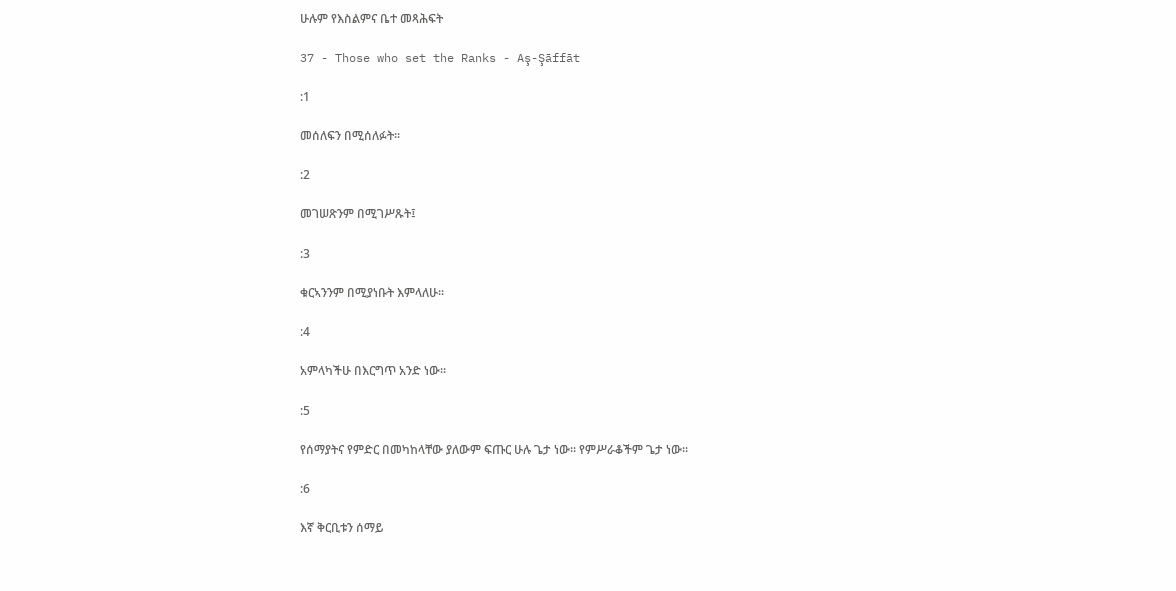ሁሉም የእስልምና ቤተ መጻሕፍት

37 - Those who set the Ranks - Aş-Şāffāt

:1

መሰለፍን በሚሰለፉት፡፡

:2

መገሠጽንም በሚገሥጹት፤

:3

ቁርኣንንም በሚያነቡት እምላለሁ፡፡

:4

አምላካችሁ በእርግጥ አንድ ነው፡፡

:5

የሰማያትና የምድር በመካከላቸው ያለውም ፍጡር ሁሉ ጌታ ነው፡፡ የምሥራቆችም ጌታ ነው፡፡

:6

እኛ ቅርቢቱን ሰማይ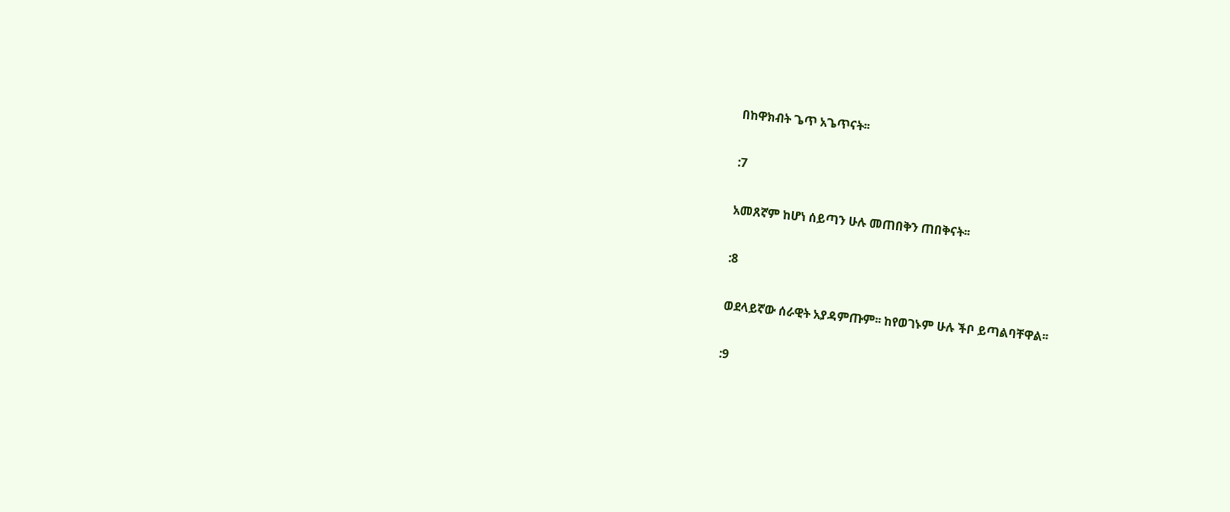በከዋክብት ጌጥ አጌጥናት፡፡

:7

አመጸኛም ከሆነ ሰይጣን ሁሉ መጠበቅን ጠበቅናት፡፡

:8

ወደላይኛው ሰራዊት አያዳምጡም፡፡ ከየወገኑም ሁሉ ችቦ ይጣልባቸዋል፡፡

:9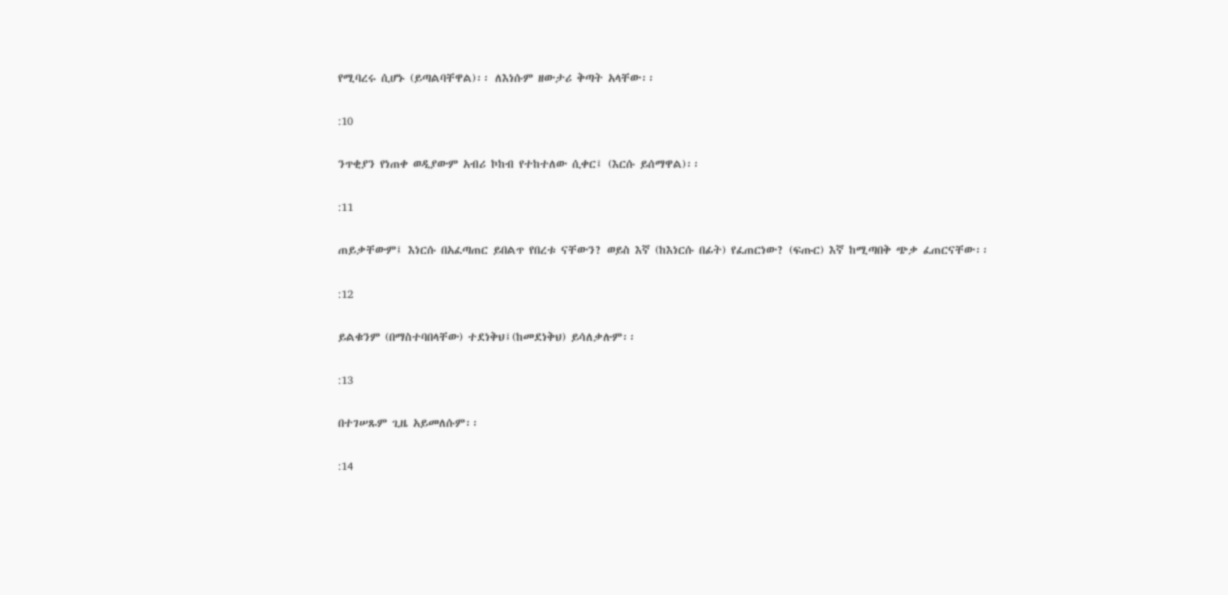የሚባረሩ ሲሆኑ (ይጣልባቸዋል)፡፡ ለእነሱም ዘውታሪ ቅጣት አላቸው፡፡

:10

ንጥቂያን የነጠቀ ወዲያውም አብሪ ኮከብ የተከተለው ሲቀር፤ (እርሱ ይሰማዋል)፡፡

:11

ጠይቃቸውም፤ እነርሱ በአፈጣጠር ይበልጥ የበረቱ ናቸውን? ወይስ እኛ (ከእነርሱ በፊት) የፈጠርነው? (ፍጡር) እኛ ከሚጣበቅ ጭቃ ፈጠርናቸው፡፡

:12

ይልቁንም (በማስተባበላቸው) ተደነቅህ፤(ከመደነቅህ) ይሳለቃሉም፡፡

:13

በተገሠጹም ጊዜ አይመለሱም፡፡

:14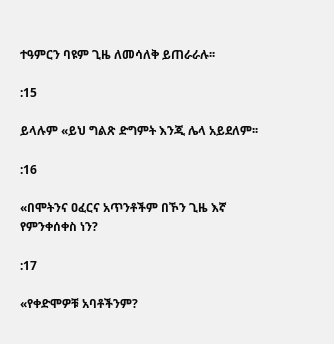ተዓምርን ባዩም ጊዜ ለመሳለቅ ይጠራራሉ፡፡

:15

ይላሉም «ይህ ግልጽ ድግምት እንጂ ሌላ አይደለም፡፡

:16

«በሞትንና ዐፈርና አጥንቶችም በኾን ጊዜ እኛ የምንቀሰቀስ ነን?

:17

«የቀድሞዎቹ አባቶችንም?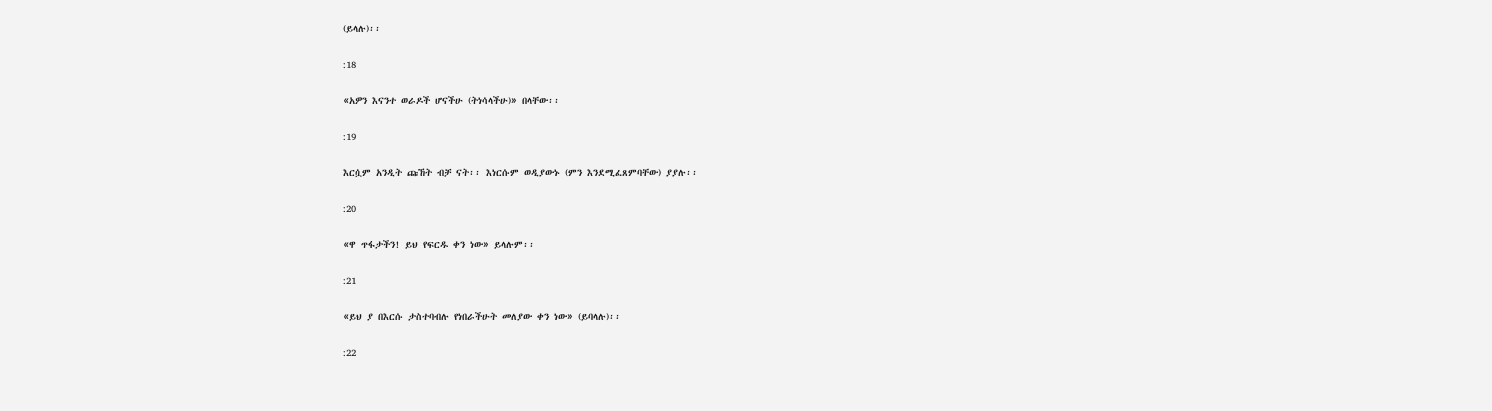(ይላሉ)፡፡

:18

«አዎን እናንተ ወራዶች ሆናችሁ (ትነሳላችሁ)» በላቸው፡፡

:19

እርሷም አንዲት ጩኸት ብቻ ናት፡፡ እነርሱም ወዲያውኑ (ምን እንደሚፈጸምባቸው) ያያሉ፡፡

:20

«ዋ ጥፋታችን! ይህ የፍርዱ ቀን ነው» ይላሉም፡፡

:21

«ይህ ያ በእርሱ ታስተባብሉ የነበራችሁት መለያው ቀን ነው» (ይባላሉ)፡፡

:22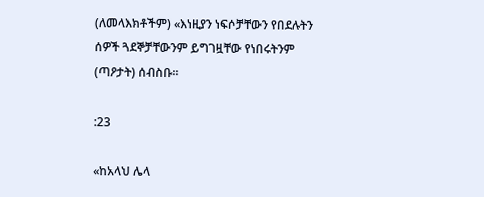(ለመላእክቶችም) «እነዚያን ነፍሶቻቸውን የበደሉትን ሰዎች ጓደኞቻቸውንም ይግገዟቸው የነበሩትንም (ጣዖታት) ሰብስቡ፡፡

:23

«ከአላህ ሌላ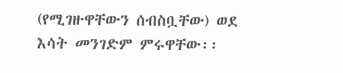(የሚገዙዋቸውን ሰብስቧቸው) ወደ እሳት መንገድም ምሩዋቸው፡፡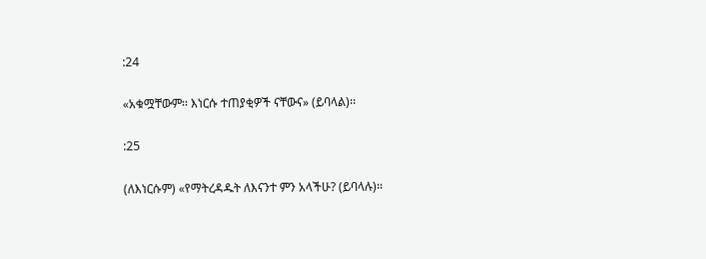:24

«አቁሟቸውም፡፡ እነርሱ ተጠያቂዎች ናቸውና» (ይባላል)፡፡

:25

(ለእነርሱም) «የማትረዳዱት ለእናንተ ምን አላችሁ? (ይባላሉ)፡፡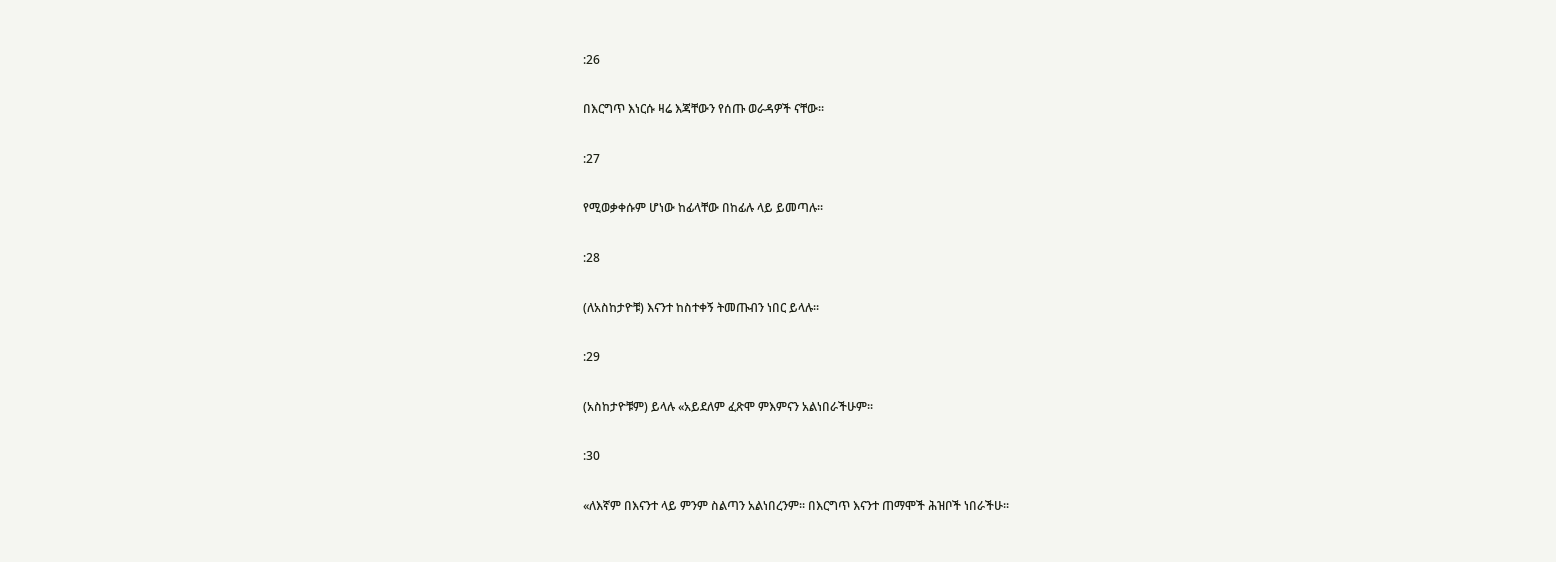:26

በእርግጥ እነርሱ ዛሬ እጃቸውን የሰጡ ወራዳዎች ናቸው፡፡

:27

የሚወቃቀሱም ሆነው ከፊላቸው በከፊሉ ላይ ይመጣሉ፡፡

:28

(ለአስከታዮቹ) እናንተ ከስተቀኝ ትመጡብን ነበር ይላሉ፡፡

:29

(አስከታዮቹም) ይላሉ «አይደለም ፈጽሞ ምእምናን አልነበራችሁም፡፡

:30

«ለእኛም በእናንተ ላይ ምንም ስልጣን አልነበረንም፡፡ በእርግጥ እናንተ ጠማሞች ሕዝቦች ነበራችሁ፡፡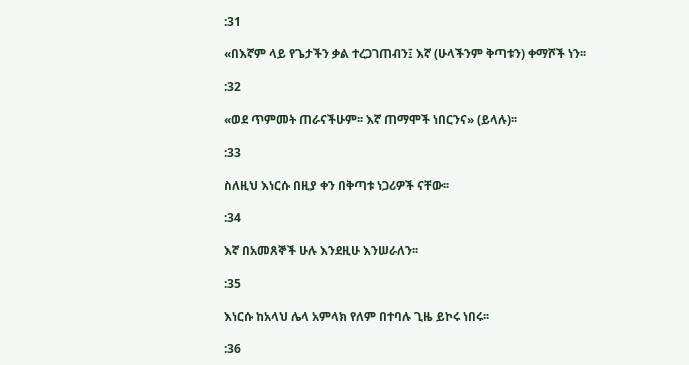:31

«በእኛም ላይ የጌታችን ቃል ተረጋገጠብን፤ እኛ (ሁላችንም ቅጣቱን) ቀማሾች ነን፡፡

:32

«ወደ ጥምመት ጠራናችሁም፡፡ እኛ ጠማሞች ነበርንና» (ይላሉ)፡፡

:33

ስለዚህ እነርሱ በዚያ ቀን በቅጣቱ ነጋሪዎች ናቸው፡፡

:34

እኛ በአመጸኞች ሁሉ እንደዚሁ እንሠራለን፡፡

:35

እነርሱ ከአላህ ሌላ አምላክ የለም በተባሉ ጊዜ ይኮሩ ነበሩ፡፡

:36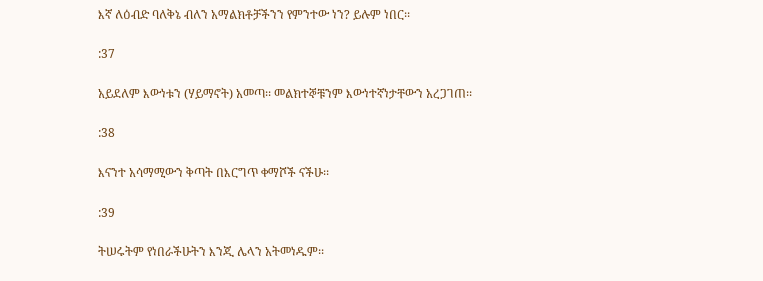እኛ ለዕብድ ባለቅኔ ብለን አማልክቶቻችንን የምንተው ነን? ይሉም ነበር፡፡

:37

አይደለም እውነቱን (ሃይማኖት) አመጣ፡፡ መልክተኞቹንም እውነተኛነታቸውን አረጋገጠ፡፡

:38

እናንተ አሳማሚውን ቅጣት በእርግጥ ቀማሾች ናችሁ፡፡

:39

ትሠሩትም የነበራችሁትን እንጂ ሌላን አትመነዱም፡፡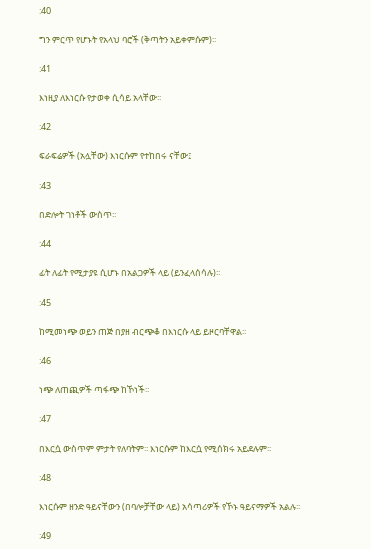:40

ግን ምርጥ የሆኑት የአላህ ባሮች (ቅጣትን አይቀምሱም)፡፡

:41

እነዚያ ለእነርሱ የታወቀ ሲሳይ አላቸው፡፡

:42

ፍራፍሬዎች (አሏቸው) እነርሱም የተከበሩ ናቸው፤

:43

በድሎት ገነቶች ውስጥ፡፡

:44

ፊት ለፊት የሚታያዩ ሲሆኑ በአልጋዎች ላይ (ይንፈላሰሳሉ)፡፡

:45

ከሚመነጭ ወይን ጠጅ በያዘ ብርጭቆ በእነርሱ ላይ ይዞርባቸዋል፡፡

:46

ነጭ ለጠጪዎች ጣፋጭ ከኾነች፡፡

:47

በእርሷ ውስጥም ምታት የለባትም፡፡ እነርሱም ከእርሷ የሚሰክሩ አይደሉም፡፡

:48

እነርሱም ዘንድ ዓይናቸውን (በባሎቻቸው ላይ) አሳጣሪዎች የኾኑ ዓይናማዎች አልሉ፡፡

:49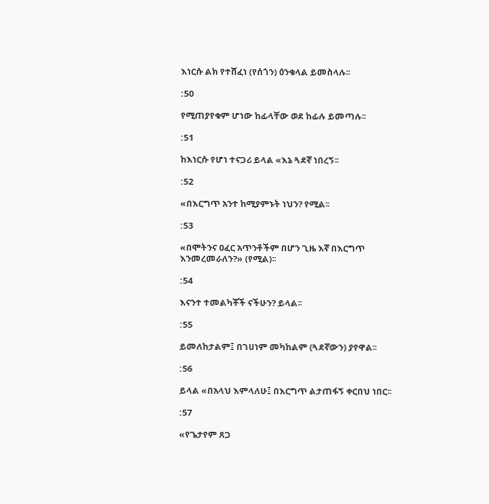እነርሱ ልክ የተሸፈነ (የሰጎን) ዕንቁላል ይመስላሉ፡፡

:50

የሚጠያየቁም ሆነው ከፊላቸው ወደ ከፊሉ ይመጣሉ፡፡

:51

ከእነርሱ የሆነ ተናጋሪ ይላል «እኔ ጓደኛ ነበረኝ፡፡

:52

«በእርግጥ አንተ ከሚያምኑት ነህን? የሚል፡፡

:53

«በሞትንና ዐፈር አጥንቶችም በሆን ጊዜ እኛ በእርግጥ እንመረመራለን?» (የሚል)፡፡

:54

እናንተ ተመልካቾች ናችሁን? ይላል፡፡

:55

ይመለከታልም፤ በገሀነም መካከልም (ጓደኛውን) ያየዋል፡፡

:56

ይላል «በአላህ እምላለሁ፤ በእርግጥ ልታጠፋኝ ቀርበህ ነበር፡፡

:57

«የጌታየም ጸጋ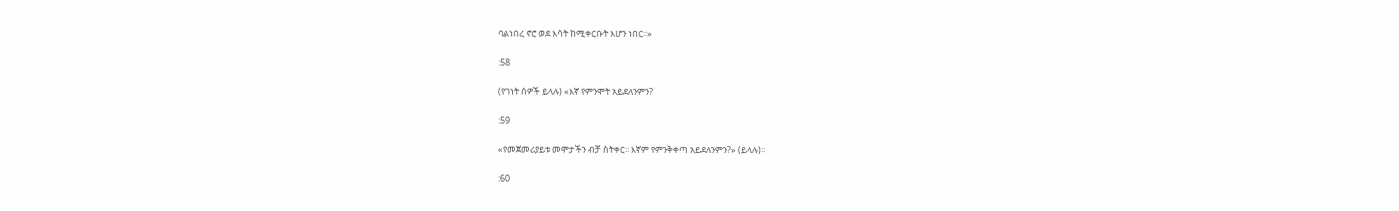ባልነበረ ኖሮ ወደ እሳት ከሚቀርቡት እሆን ነበር፡፡»

:58

(የገነት ሰዎች ይላሉ) «እኛ የምንሞት አይደለንምን?

:59

«የመጀመሪያይቱ መሞታችን ብቻ ስትቀር፡፡ እኛም የምንቅቀጣ አይደለንምን?» (ይላሉ)፡፡

:60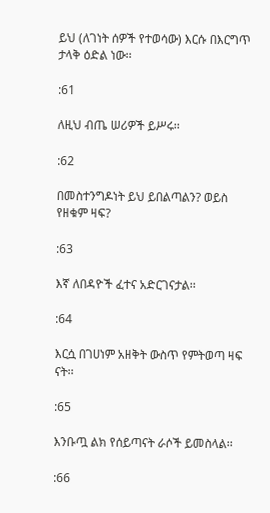ይህ (ለገነት ሰዎች የተወሳው) እርሱ በእርግጥ ታላቅ ዕድል ነው፡፡

:61

ለዚህ ብጤ ሠሪዎች ይሥሩ፡፡

:62

በመስተንግዶነት ይህ ይበልጣልን? ወይስ የዘቁም ዛፍ?

:63

እኛ ለበዳዮች ፈተና አድርገናታል፡፡

:64

እርሷ በገሀነም አዘቅት ውስጥ የምትወጣ ዛፍ ናት፡፡

:65

እንቡጧ ልክ የሰይጣናት ራሶች ይመስላል፡፡

:66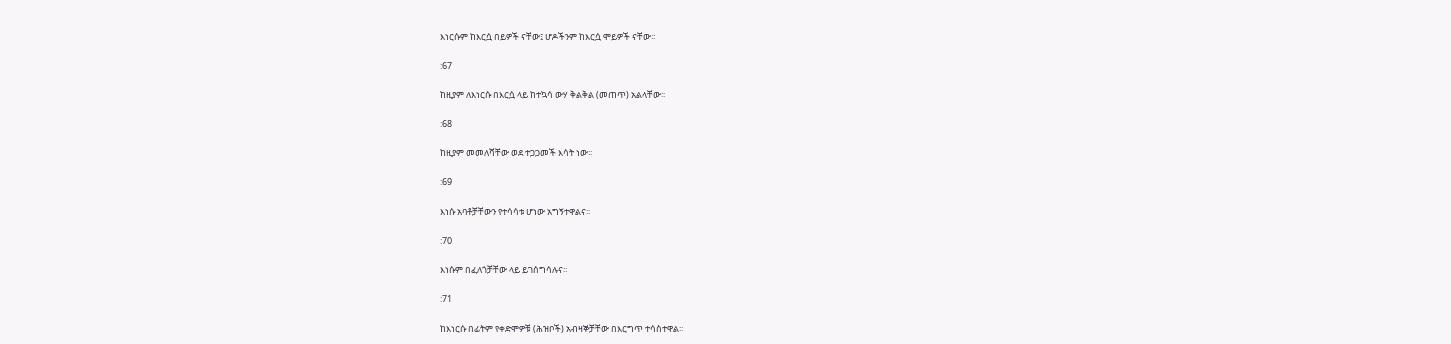እነርሱም ከእርሷ በይዎች ናቸው፤ ሆዶችንም ከእርሷ ሞይዎች ናቸው፡፡

:67

ከዚያም ለእነርሱ በእርሷ ላይ ከተኳሳ ውሃ ቅልቅል (መጠጥ) አልላቸው፡፡

:68

ከዚያም መመለሻቸው ወደ ተጋጋመች እሳት ነው፡፡

:69

እነሱ አባቶቻቸውን የተሳሳቱ ሆነው አግኝተዋልና፡፡

:70

እነሱም በፈለጎቻቸው ላይ ይገሰግሳሉና፡፡

:71

ከእነርሱ በፊትም የቀድሞዎቹ (ሕዝቦች) አብዛኞቻቸው በእርግጥ ተሳስተዋል፡፡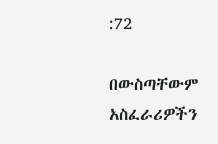:72

በውስጣቸውም አስፈራሪዎችን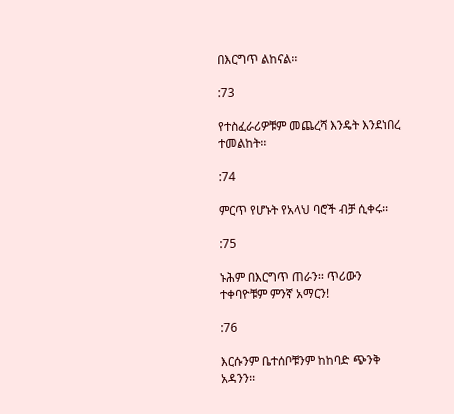በእርግጥ ልከናል፡፡

:73

የተስፈራሪዎቹም መጨረሻ እንዴት እንደነበረ ተመልከት፡፡

:74

ምርጥ የሆኑት የአላህ ባሮች ብቻ ሲቀሩ፡፡

:75

ኑሕም በእርግጥ ጠራን፡፡ ጥሪውን ተቀባዮቹም ምንኛ አማርን!

:76

እርሱንም ቤተሰቦቹንም ከከባድ ጭንቅ አዳንን፡፡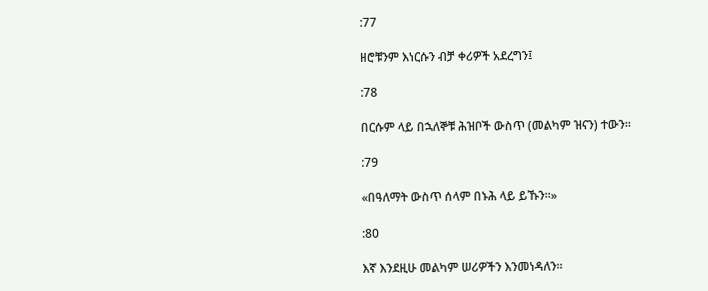:77

ዘሮቹንም እነርሱን ብቻ ቀሪዎች አደረግን፤

:78

በርሱም ላይ በኋለኞቹ ሕዝቦች ውስጥ (መልካም ዝናን) ተውን፡፡

:79

«በዓለማት ውስጥ ሰላም በኑሕ ላይ ይኹን፡፡»

:80

እኛ እንደዚሁ መልካም ሠሪዎችን እንመነዳለን፡፡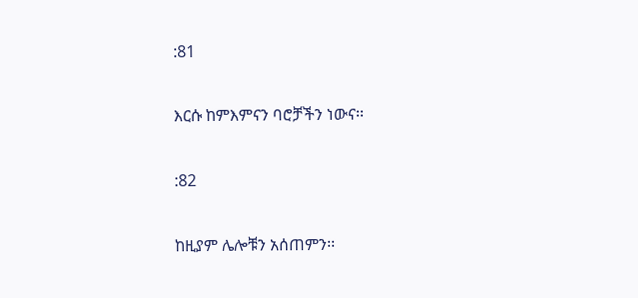:81

እርሱ ከምእምናን ባሮቻችን ነውና፡፡

:82

ከዚያም ሌሎቹን አሰጠምን፡፡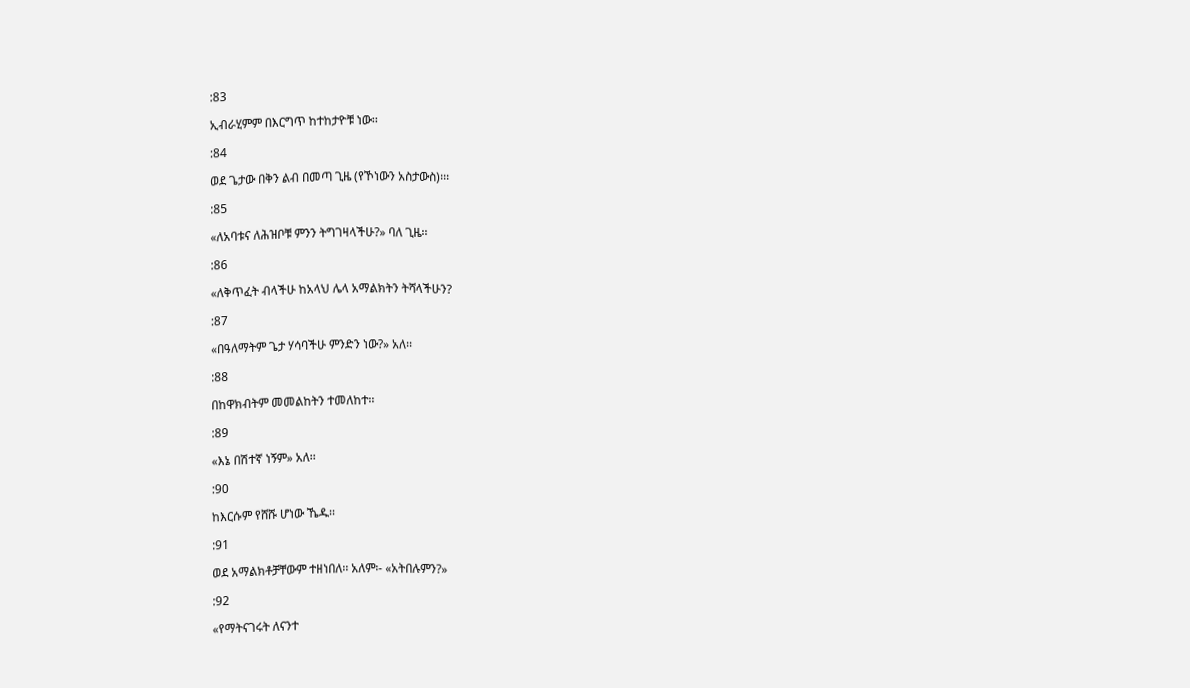:83

ኢብራሂምም በእርግጥ ከተከታዮቹ ነው፡፡

:84

ወደ ጌታው በቅን ልብ በመጣ ጊዜ (የኾነውን አስታውስ)፡፡፡

:85

«ለአባቱና ለሕዝቦቹ ምንን ትግገዛላችሁ?» ባለ ጊዜ፡፡

:86

«ለቅጥፈት ብላችሁ ከአላህ ሌላ አማልክትን ትሻላችሁን?

:87

«በዓለማትም ጌታ ሃሳባችሁ ምንድን ነው?» አለ፡፡

:88

በከዋክብትም መመልከትን ተመለከተ፡፡

:89

«እኔ በሽተኛ ነኝም» አለ፡፡

:90

ከእርሱም የሸሹ ሆነው ኼዱ፡፡

:91

ወደ አማልክቶቻቸውም ተዘነበለ፡፡ አለም፡- «አትበሉምን?»

:92

«የማትናገሩት ለናንተ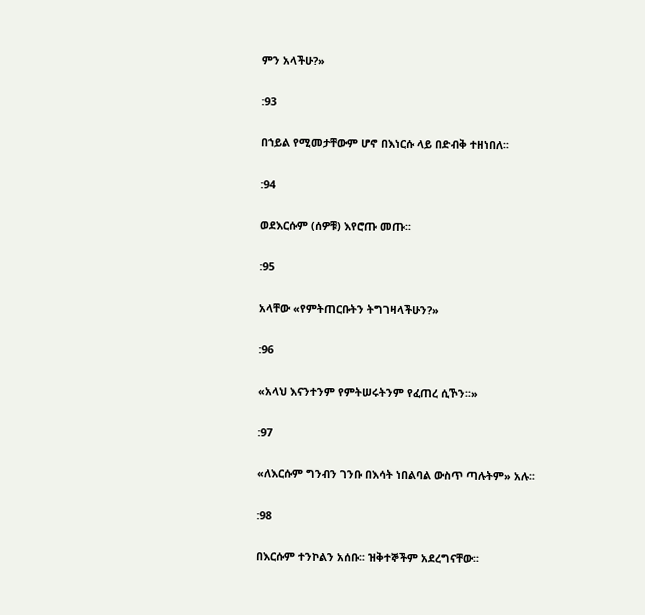ምን አላችሁ?»

:93

በኀይል የሚመታቸውም ሆኖ በእነርሱ ላይ በድብቅ ተዘነበለ፡፡

:94

ወደእርሱም (ሰዎቹ) እየሮጡ መጡ፡፡

:95

አላቸው «የምትጠርቡትን ትግገዛላችሁን?»

:96

«አላህ እናንተንም የምትሠሩትንም የፈጠረ ሲኾን፡፡»

:97

«ለእርሱም ግንብን ገንቡ በእሳት ነበልባል ውስጥ ጣሉትም» አሉ፡፡

:98

በእርሱም ተንኮልን አሰቡ፡፡ ዝቅተኞችም አደረግናቸው፡፡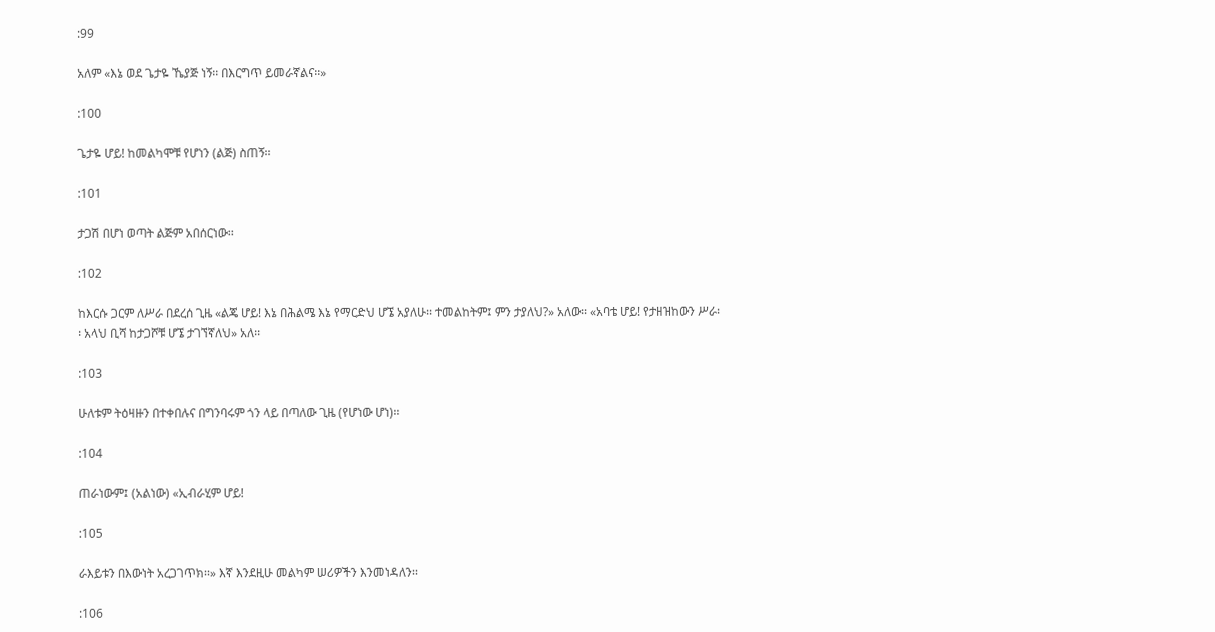:99

አለም «እኔ ወደ ጌታዬ ኼያጅ ነኝ፡፡ በእርግጥ ይመራኛልና፡፡»

:100

ጌታዬ ሆይ! ከመልካሞቹ የሆነን (ልጅ) ስጠኝ፡፡

:101

ታጋሽ በሆነ ወጣት ልጅም አበሰርነው፡፡

:102

ከእርሱ ጋርም ለሥራ በደረሰ ጊዜ «ልጄ ሆይ! እኔ በሕልሜ እኔ የማርድህ ሆኜ አያለሁ፡፡ ተመልከትም፤ ምን ታያለህ?» አለው፡፡ «አባቴ ሆይ! የታዘዝከውን ሥራ፡፡ አላህ ቢሻ ከታጋሾቹ ሆኜ ታገኘኛለህ» አለ፡፡

:103

ሁለቱም ትዕዛዙን በተቀበሉና በግንባሩም ጎን ላይ በጣለው ጊዜ (የሆነው ሆነ)፡፡

:104

ጠራነውም፤ (አልነው) «ኢብራሂም ሆይ!

:105

ራእይቱን በእውነት አረጋገጥክ፡፡» እኛ እንደዚሁ መልካም ሠሪዎችን እንመነዳለን፡፡

:106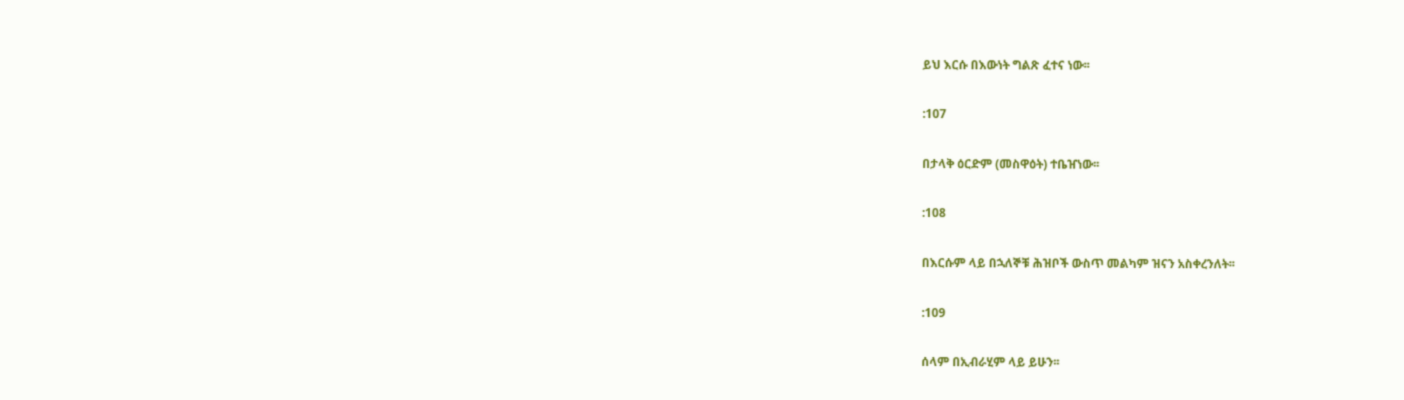ይህ እርሱ በእውነት ግልጽ ፈተና ነው፡፡

:107

በታላቅ ዕርድም (መስዋዕት) ተቤዠነው፡፡

:108

በእርሱም ላይ በኋለኞቹ ሕዝቦች ውስጥ መልካም ዝናን አስቀረንለት፡፡

:109

ሰላም በኢብራሂም ላይ ይሁን፡፡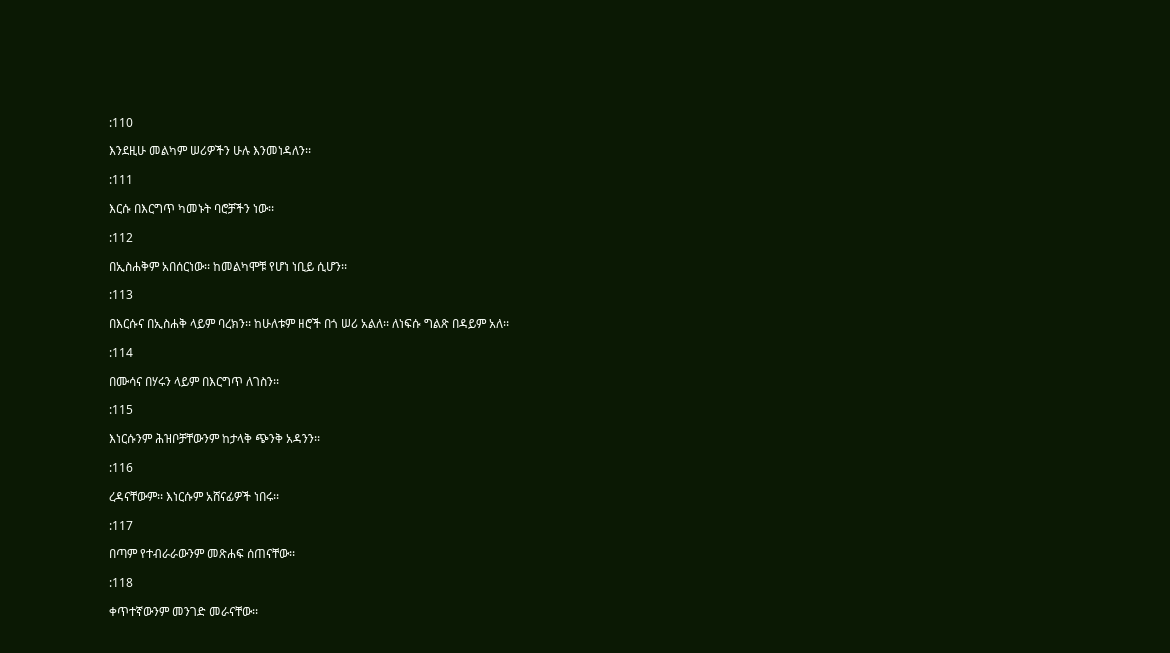:110

እንደዚሁ መልካም ሠሪዎችን ሁሉ እንመነዳለን፡፡

:111

እርሱ በእርግጥ ካመኑት ባሮቻችን ነው፡፡

:112

በኢስሐቅም አበሰርነው፡፡ ከመልካሞቹ የሆነ ነቢይ ሲሆን፡፡

:113

በእርሱና በኢስሐቅ ላይም ባረክን፡፡ ከሁለቱም ዘሮች በጎ ሠሪ አልለ፡፡ ለነፍሱ ግልጽ በዳይም አለ፡፡

:114

በሙሳና በሃሩን ላይም በእርግጥ ለገስን፡፡

:115

እነርሱንም ሕዝቦቻቸውንም ከታላቅ ጭንቅ አዳንን፡፡

:116

ረዳናቸውም፡፡ እነርሱም አሸናፊዎች ነበሩ፡፡

:117

በጣም የተብራራውንም መጽሐፍ ሰጠናቸው፡፡

:118

ቀጥተኛውንም መንገድ መራናቸው፡፡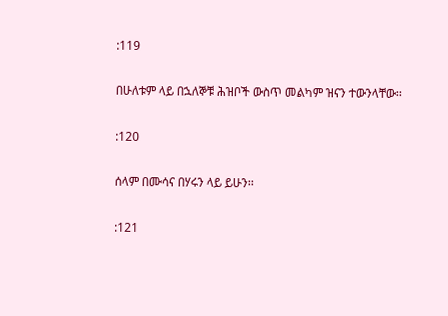:119

በሁለቱም ላይ በኋለኞቹ ሕዝቦች ውስጥ መልካም ዝናን ተውንላቸው፡፡

:120

ሰላም በሙሳና በሃሩን ላይ ይሁን፡፡

:121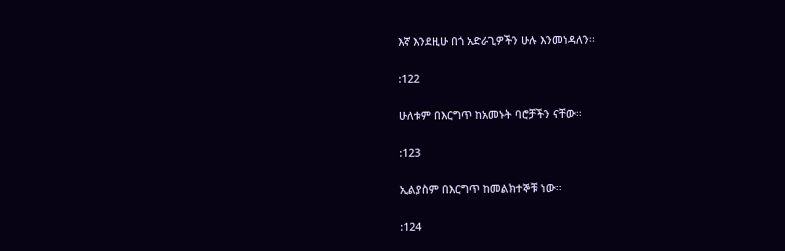እኛ እንደዚሁ በጎ አድራጊዎችን ሁሉ እንመነዳለን፡፡

:122

ሁለቱም በእርግጥ ከአመኑት ባሮቻችን ናቸው፡፡

:123

ኢልያስም በእርግጥ ከመልክተኞቹ ነው፡፡

:124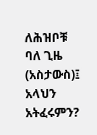ለሕዝቦቹ ባለ ጊዜ (አስታውስ)፤ አላህን አትፈሩምን?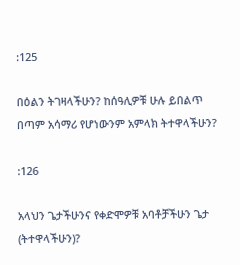:125

በዕልን ትገዛላችሁን? ከሰዓሊዎቹ ሁሉ ይበልጥ በጣም አሳማሪ የሆነውንም አምላክ ትተዋላችሁን?

:126

አላህን ጌታችሁንና የቀድሞዎቹ አባቶቻችሁን ጌታ (ትተዋላችሁን)?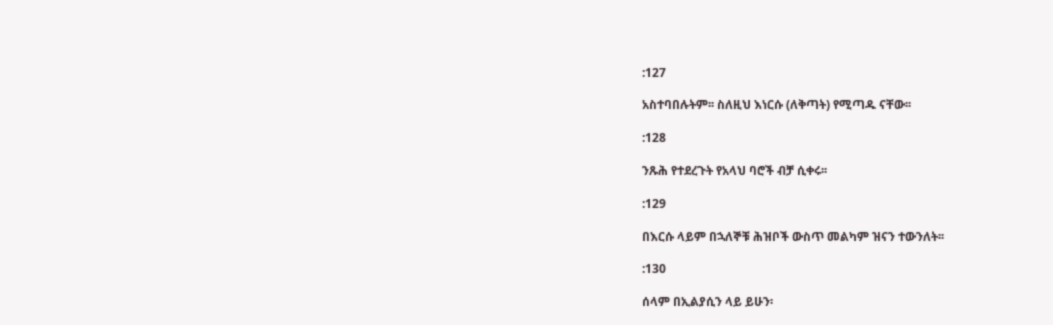:127

አስተባበሉትም፡፡ ስለዚህ እነርሱ (ለቅጣት) የሚጣዱ ናቸው፡፡

:128

ንጹሕ የተደረጉት የአላህ ባሮች ብቻ ሲቀሩ፡፡

:129

በእርሱ ላይም በኋለኞቹ ሕዝቦች ውስጥ መልካም ዝናን ተውንለት፡፡

:130

ሰላም በኢልያሲን ላይ ይሁን፡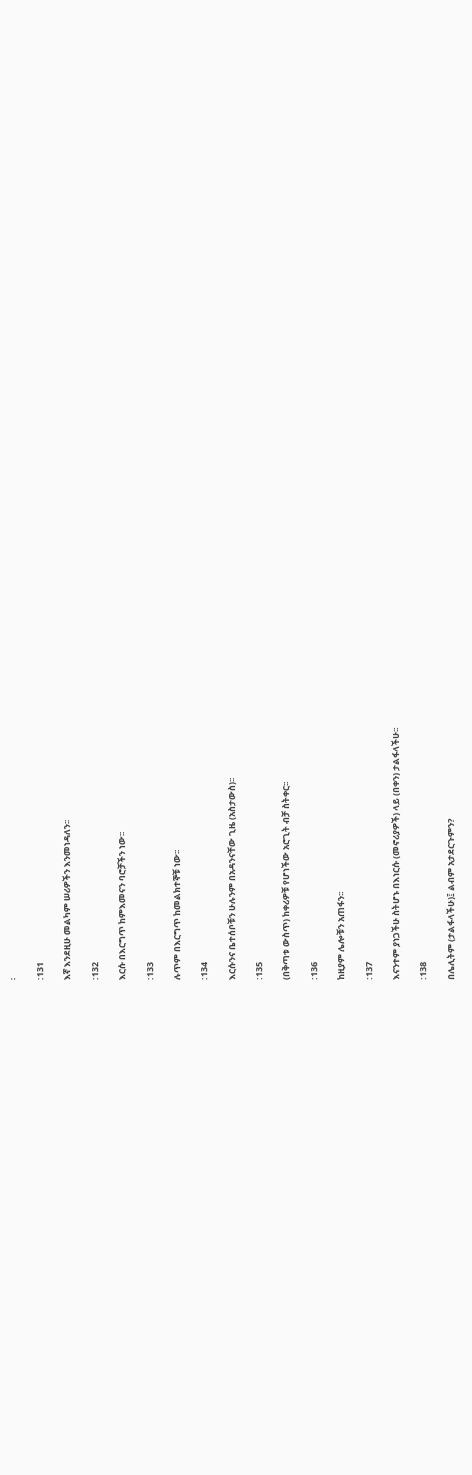፡

:131

እኛ እንደዚሁ መልካም ሠሪዎችን እንመነዳለን፡፡

:132

እርሱ በእርግጥ ከምእመናን ባሮቻችን ነው፡፡

:133

ሉጥም በእርግጥ ከመልክተኞቹ ነው፡፡

:134

እርሱንና ቤተሰቦቹን ሁሉንም በአዳንናቸው ጊዜ (አስታውስ)፡፡

:135

(በቅጣቱ ውስጥ) ከቀሪዎቹ የሆነችው አሮጊት ብቻ ስትቀር፡፡

:136

ከዚያም ሌሎቹን አጠፋን፡፡

:137

እናንተም ያነጋችሁ ስትሆኑ በእነርሱ (መኖሪያዎች) ላይ (በቀን) ታልፋላችሁ፡፡

:138

በሌሊትም (ታልፋላችሁ)፤ ልብም አታደርጉምን?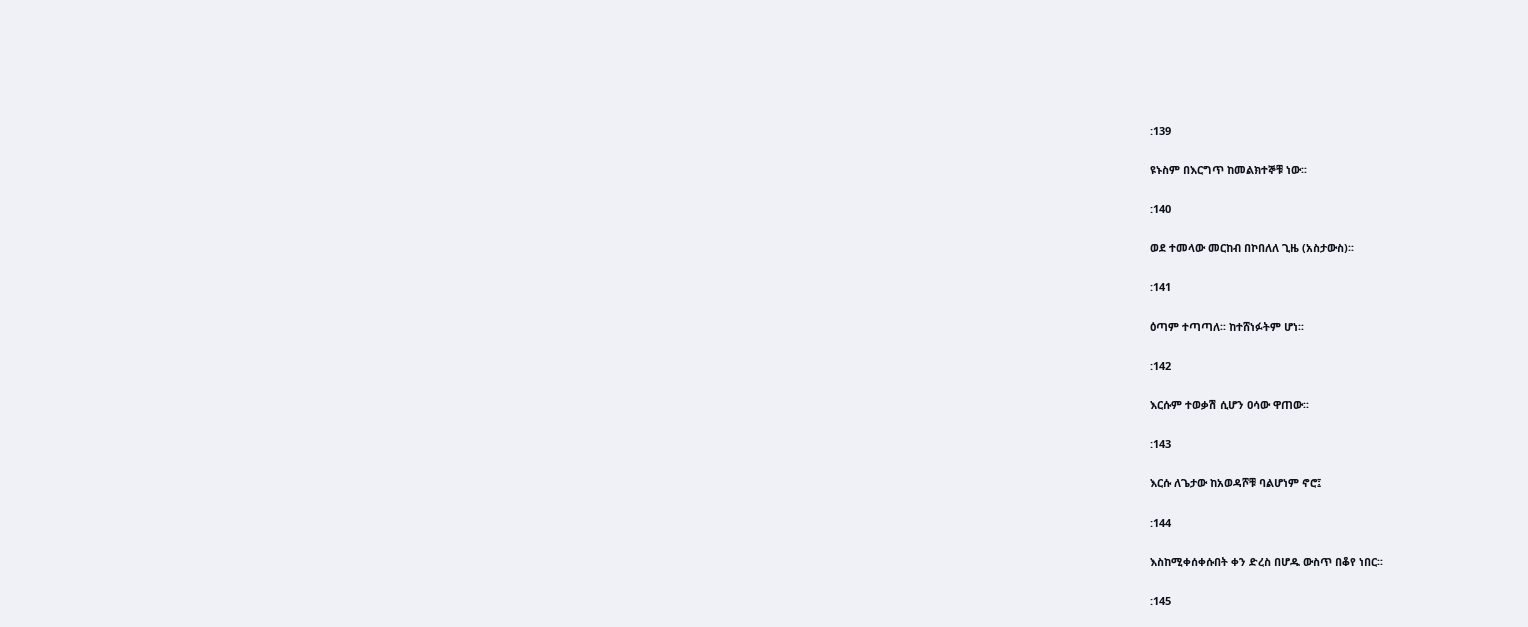:139

ዩኑስም በእርግጥ ከመልክተኞቹ ነው፡፡

:140

ወደ ተመላው መርከብ በኮበለለ ጊዜ (አስታውስ)፡፡

:141

ዕጣም ተጣጣለ፡፡ ከተሸነፉትም ሆነ፡፡

:142

እርሱም ተወቃሽ ሲሆን ዐሳው ዋጠው፡፡

:143

እርሱ ለጌታው ከአወዳሾቹ ባልሆነም ኖሮ፤

:144

እስከሚቀሰቀሱበት ቀን ድረስ በሆዱ ውስጥ በቆየ ነበር፡፡

:145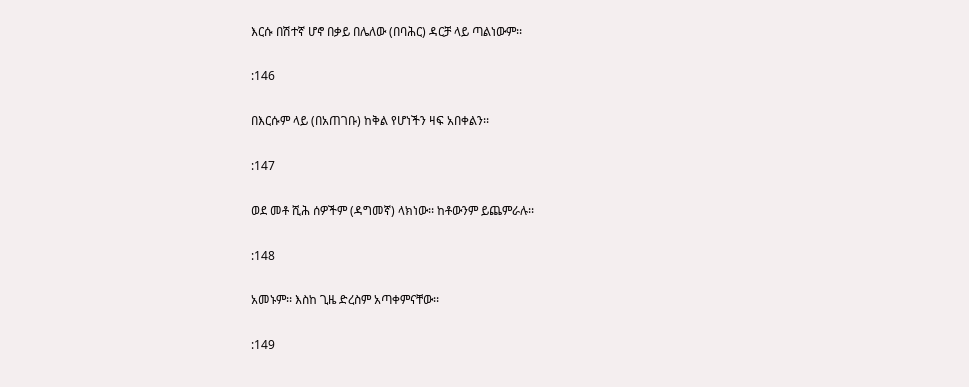እርሱ በሽተኛ ሆኖ በቃይ በሌለው (በባሕር) ዳርቻ ላይ ጣልነውም፡፡

:146

በእርሱም ላይ (በአጠገቡ) ከቅል የሆነችን ዛፍ አበቀልን፡፡

:147

ወደ መቶ ሺሕ ሰዎችም (ዳግመኛ) ላክነው፡፡ ከቶውንም ይጨምራሉ፡፡

:148

አመኑም፡፡ እስከ ጊዜ ድረስም አጣቀምናቸው፡፡

:149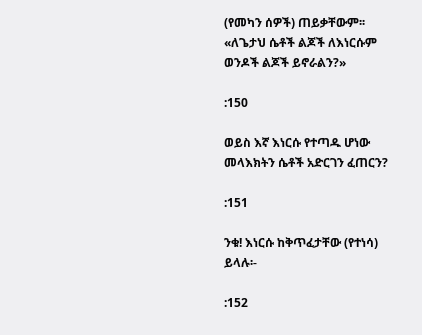(የመካን ሰዎች) ጠይቃቸውም፡፡ «ለጌታህ ሴቶች ልጆች ለእነርሱም ወንዶች ልጆች ይኖራልን?»

:150

ወይስ እኛ እነርሱ የተጣዱ ሆነው መላእክትን ሴቶች አድርገን ፈጠርን?

:151

ንቁ! እነርሱ ከቅጥፈታቸው (የተነሳ) ይላሉ፡-

:152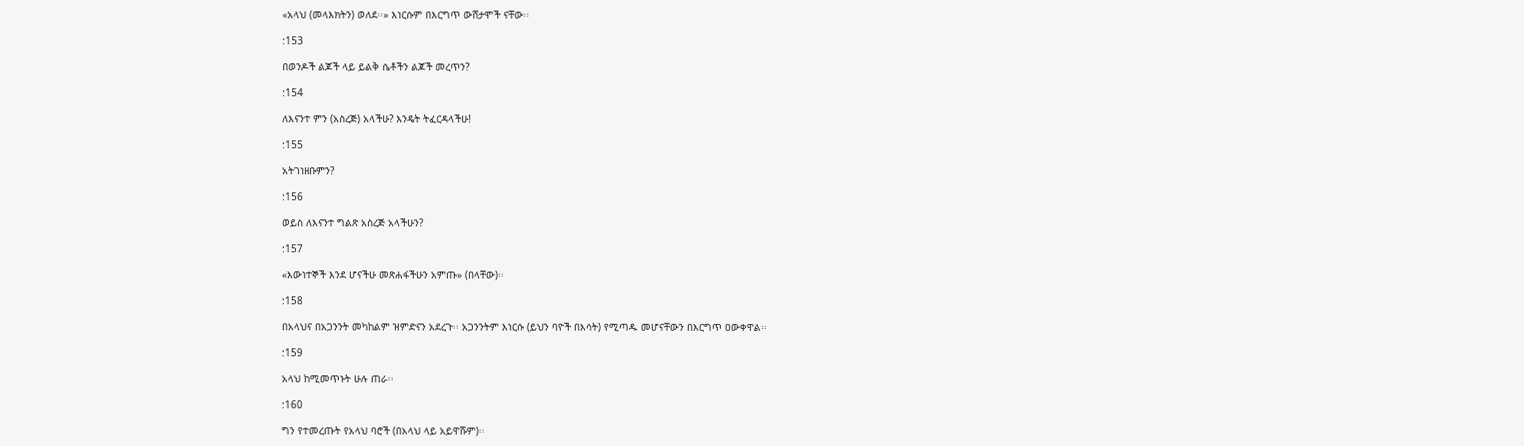«አላህ (መላእክትን) ወለደ፡፡» እነርሱም በእርግጥ ውሸታሞች ናቸው፡፡

:153

በወንዶች ልጆች ላይ ይልቅ ሴቶችን ልጆች መረጥን?

:154

ለእናንተ ምን (አስረጅ) አላችሁ? እንዴት ትፈርዳላችሁ!

:155

አትገነዘቡምን?

:156

ወይስ ለእናንተ ግልጽ አስረጅ አላችሁን?

:157

«እውነተኞች እንደ ሆናችሁ መጽሐፋችሁን አምጡ» (በላቸው)፡፡

:158

በአላህና በአጋንንት መካከልም ዝምድናን አደረጉ፡፡ አጋንንትም እነርሱ (ይህን ባዮች በእሳት) የሚጣዱ መሆናቸውን በእርግጥ ዐውቀዋል፡፡

:159

አላህ ከሚመጥኑት ሁሉ ጠራ፡፡

:160

ግን የተመረጡት የአላህ ባሮች (በአላህ ላይ አይዋሹም)፡፡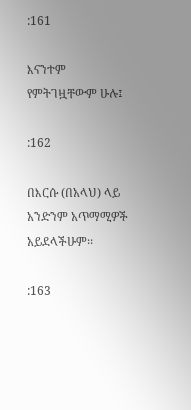:161

እናንተም የምትገዟቸውም ሁሉ፤

:162

በእርሱ (በአላህ) ላይ አንድንም አጥማሚዎች አይደላችሁም፡፡

:163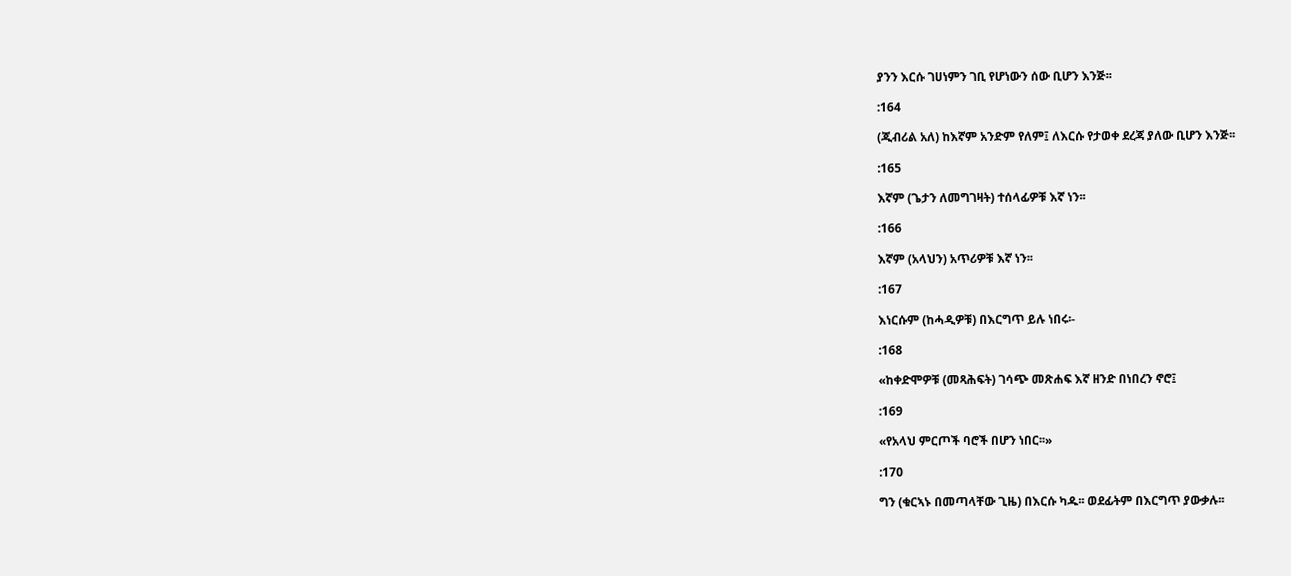ያንን እርሱ ገሀነምን ገቢ የሆነውን ሰው ቢሆን እንጅ፡፡

:164

(ጂብሪል አለ) ከእኛም አንድም የለም፤ ለእርሱ የታወቀ ደረጃ ያለው ቢሆን እንጅ፡፡

:165

እኛም (ጌታን ለመግገዛት) ተሰላፊዎቹ እኛ ነን፡፡

:166

እኛም (አላህን) አጥሪዎቹ እኛ ነን፡፡

:167

እነርሱም (ከሓዲዎቹ) በእርግጥ ይሉ ነበሩ፡-

:168

«ከቀድሞዎቹ (መጻሕፍት) ገሳጭ መጽሐፍ እኛ ዘንድ በነበረን ኖሮ፤

:169

«የአላህ ምርጦች ባሮች በሆን ነበር፡፡»

:170

ግን (ቁርኣኑ በመጣላቸው ጊዜ) በእርሱ ካዱ፡፡ ወደፊትም በእርግጥ ያውቃሉ፡፡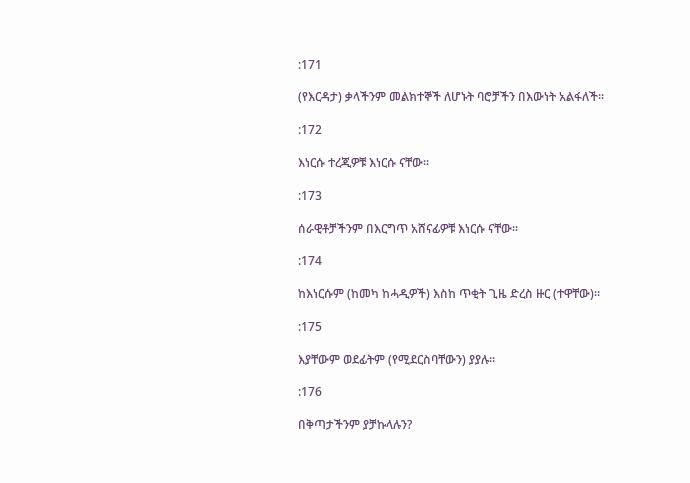:171

(የእርዳታ) ቃላችንም መልክተኞች ለሆኑት ባሮቻችን በእውነት አልፋለች፡፡

:172

እነርሱ ተረጂዎቹ እነርሱ ናቸው፡፡

:173

ሰራዊቶቻችንም በእርግጥ አሸናፊዎቹ እነርሱ ናቸው፡፡

:174

ከእነርሱም (ከመካ ከሓዲዎች) እስከ ጥቂት ጊዜ ድረስ ዙር (ተዋቸው)፡፡

:175

እያቸውም ወደፊትም (የሚደርስባቸውን) ያያሉ፡፡

:176

በቅጣታችንም ያቻኩላሉን?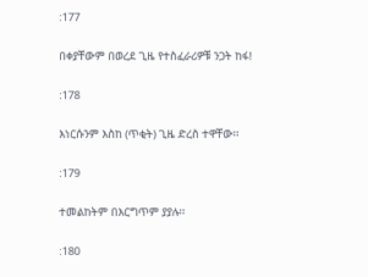:177

በቀያቸውም በወረደ ጊዜ የተስፈራሪዎቹ ንጋት ከፋ!

:178

እነርሱንም እስከ (ጥቂት) ጊዜ ድረስ ተዋቸው፡፡

:179

ተመልከትም በእርግጥም ያያሉ፡፡

:180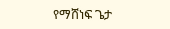የማሸነፍ ጌታ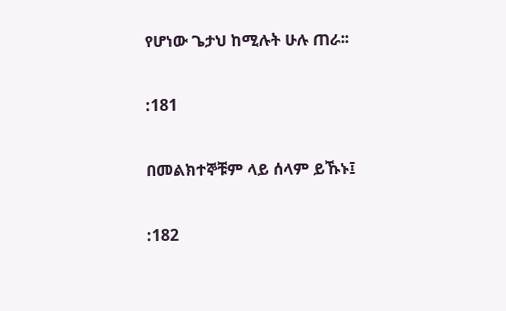የሆነው ጌታህ ከሚሉት ሁሉ ጠራ፡፡

:181

በመልክተኞቹም ላይ ሰላም ይኹኑ፤

:182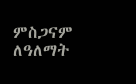ምስጋናም ለዓለማት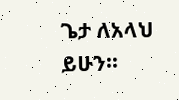ጌታ ለአላህ ይሁን፡፡